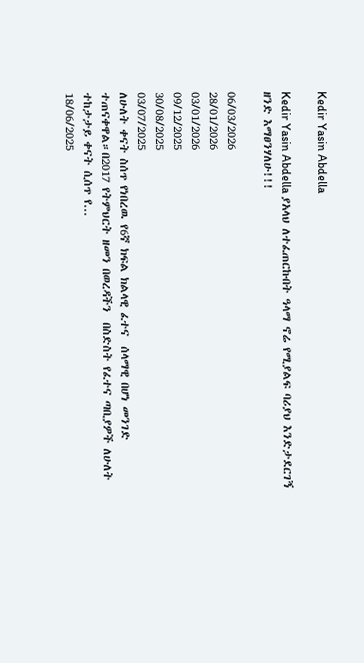Kedir Yasin Abdella

Kedir Yasin Abdella ያአላህ ለተፈጠርኩበት ዓላማ ኖሬ የሚያልፍ ባሪያህ እንድታደርገኝ ዘንድ እማፀንሃለሁ!!!

06/03/2026
28/01/2026
03/01/2026
09/12/2025
30/08/2025
03/07/2025
ለሁለት ቀናት ስሰጥ የነበረዉ የ6ኛ ክፍል ክልላዊ ፈተና  ሰላማዊ በሆነ መንገድ ተጠናቀዋል።በ2017 የትምህርት ዘመን በወረዳችን  በስድስት የፈተና ጣቢያዎች ለሁለት ተከታታይ ቀናት ሲሰጥ የ...
18/06/2025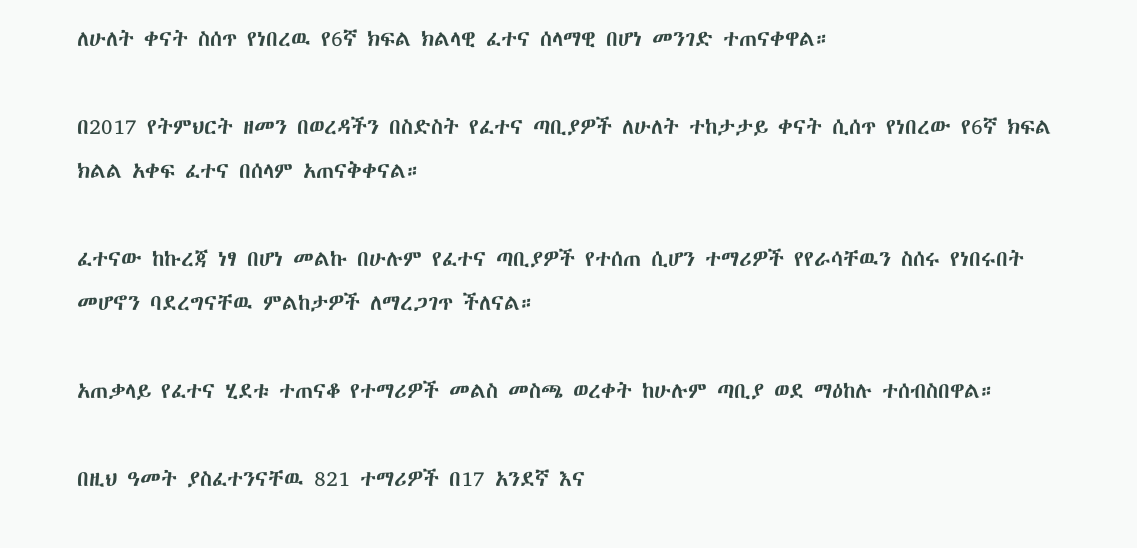ለሁለት ቀናት ስሰጥ የነበረዉ የ6ኛ ክፍል ክልላዊ ፈተና ሰላማዊ በሆነ መንገድ ተጠናቀዋል።

በ2017 የትምህርት ዘመን በወረዳችን በስድስት የፈተና ጣቢያዎች ለሁለት ተከታታይ ቀናት ሲሰጥ የነበረው የ6ኛ ክፍል ክልል አቀፍ ፈተና በሰላም አጠናቅቀናል።

ፈተናው ከኩረጃ ነፃ በሆነ መልኩ በሁሉም የፈተና ጣቢያዎች የተሰጠ ሲሆን ተማሪዎች የየራሳቸዉን ስሰሩ የነበሩበት መሆኖን ባደረግናቸዉ ምልከታዎች ለማረጋገጥ ችለናል።

አጠቃላይ የፈተና ሂደቱ ተጠናቆ የተማሪዎች መልስ መስጫ ወረቀት ከሁሉም ጣቢያ ወደ ማዕከሉ ተሰብስበዋል።

በዚህ ዓመት ያስፈተንናቸዉ 821 ተማሪዎች በ17 አንደኛ እና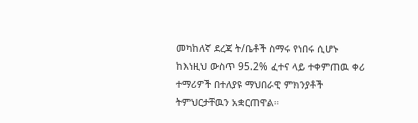መካከለኛ ደረጃ ት/ቤቶች ስማሩ የነበሩ ሲሆኑ ከእነዚህ ውስጥ 95.2% ፈተና ላይ ተቀምጠዉ ቀሪ ተማሪዎች በተለያዩ ማህበራዊ ምክንያቶች ትምህርታቸዉን አቋርጠዋል።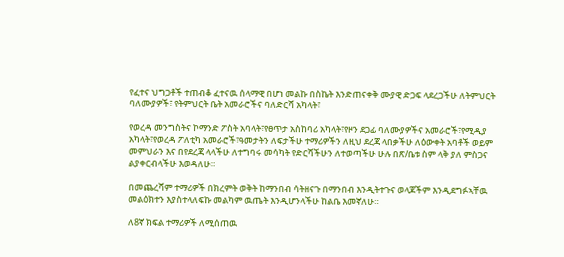የፈተና ህግጋቶች ተጠብቆ ፈተናዉ ሰላማዊ በሆነ መልኩ በስኬት እንድጠናቀቅ ሙያዊ ድጋፍ ላደረጋችሁ ለትምህርት ባለሙያዎች፣ የትምህርት ቤት አመራሮችና ባለድርሻ አካላት፣

የወረዳ መንግስትና ኮማንድ ፖስት አባላት፣የፀጥታ አስከባሪ አካላት፣የዞን ደጋፊ ባለሙያዎችና አመራሮች፣የሚዲያ አካላት፣የወረዳ ፖለቲካ አመራሮች፣ዓመታትን ለፍታችሁ ተማሪዎችን ለዚህ ደረጃ ላበቃችሁ ለዕውቀት አባቶች ወይም መምህራን እና በየደረጃ ላላችሁ ለተግባሩ መሳካት የድርሻችሁን ለተወጣችሁ ሁሉ በጽ/ቤቱ ስም ላቅ ያለ ምስጋና ልያቀርብላችሁ እወዳለሁ።

በመጨረሻም ተማሪዎች በክረምት ወቅት ከማንበብ ሳትዘናጉ በማንበብ እንዲትተጉና ወላጆችም እንዲደግፉኣቸዉ መልዕክተን እያስተላለፍኩ መልካም ዉጤት እንዲሆንላችሁ ከልቤ እመኛለሁ።

ለ8ኛ ክፍል ተማሪዎች ለሚሰጠዉ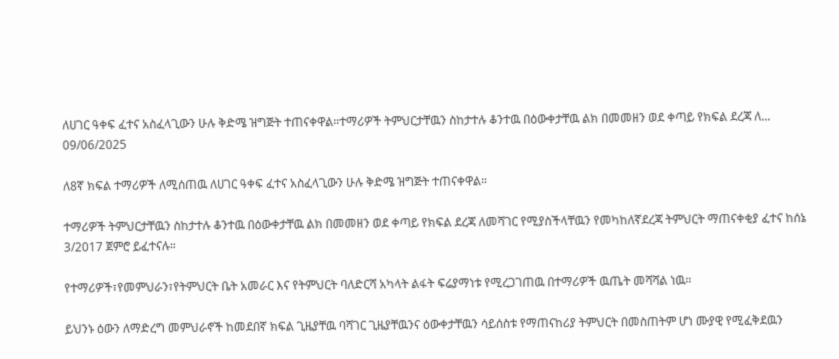ለሀገር ዓቀፍ ፈተና አስፈላጊውን ሁሉ ቅድሜ ዝግጅት ተጠናቀዋል።ተማሪዎች ትምህርታቸዉን ስከታተሉ ቆንተዉ በዕውቀታቸዉ ልክ በመመዘን ወደ ቀጣይ የክፍል ደረጃ ለ...
09/06/2025

ለ8ኛ ክፍል ተማሪዎች ለሚሰጠዉ ለሀገር ዓቀፍ ፈተና አስፈላጊውን ሁሉ ቅድሜ ዝግጅት ተጠናቀዋል።

ተማሪዎች ትምህርታቸዉን ስከታተሉ ቆንተዉ በዕውቀታቸዉ ልክ በመመዘን ወደ ቀጣይ የክፍል ደረጃ ለመሻገር የሚያስችላቸዉን የመካከለኛደረጃ ትምህርት ማጠናቀቂያ ፈተና ከሰኔ 3/2017 ጀምሮ ይፈተናሉ።

የተማሪዎች፣የመምህራን፣የትምህርት ቤት አመራር እና የትምህርት ባለድርሻ አካላት ልፋት ፍሬያማነቱ የሚረጋገጠዉ በተማሪዎች ዉጤት መሻሻል ነዉ።

ይህንኑ ዕውን ለማድረግ መምህራኖች ከመደበኛ ክፍል ጊዜያቸዉ ባሻገር ጊዜያቸዉንና ዕውቀታቸዉን ሳይሰስቱ የማጠናከሪያ ትምህርት በመስጠትም ሆነ ሙያዊ የሚፈቅደዉን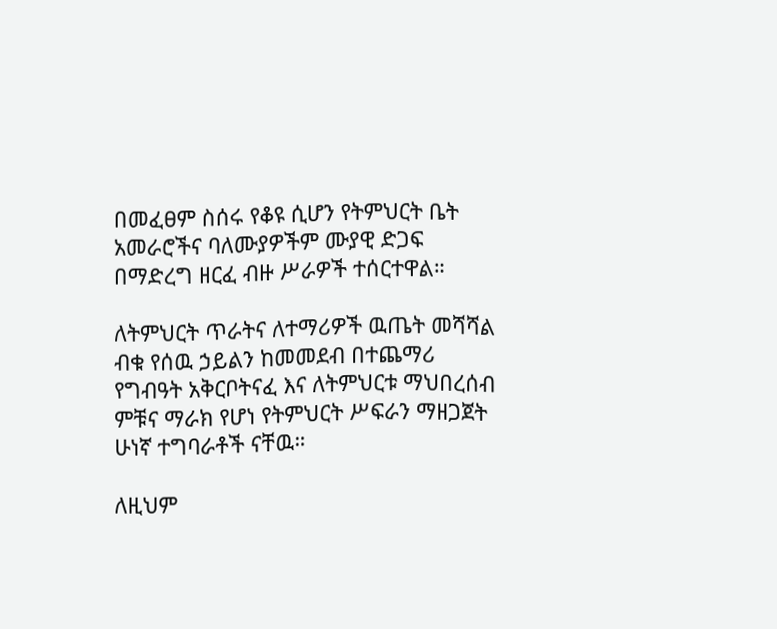በመፈፀም ስሰሩ የቆዩ ሲሆን የትምህርት ቤት አመራሮችና ባለሙያዎችም ሙያዊ ድጋፍ በማድረግ ዘርፈ ብዙ ሥራዎች ተሰርተዋል።

ለትምህርት ጥራትና ለተማሪዎች ዉጤት መሻሻል ብቁ የሰዉ ኃይልን ከመመደብ በተጨማሪ የግብዓት አቅርቦትናፈ እና ለትምህርቱ ማህበረሰብ ምቹና ማራክ የሆነ የትምህርት ሥፍራን ማዘጋጀት ሁነኛ ተግባራቶች ናቸዉ።

ለዚህም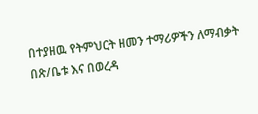በተያዘዉ የትምህርት ዘመን ተማሪዎችን ለማብቃት በጽ/ቤቱ እና በወረዳ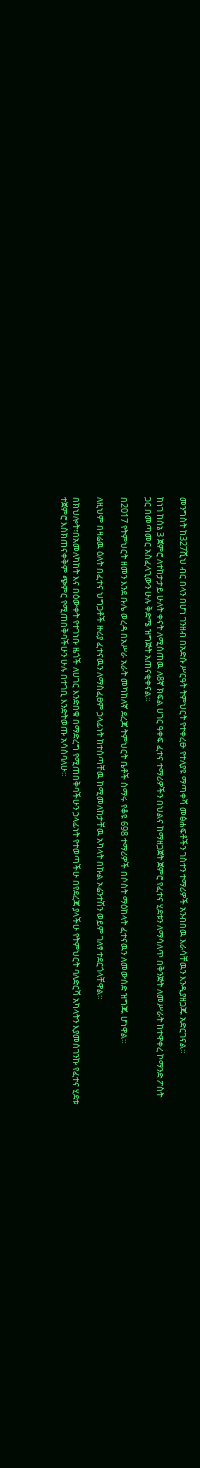መንግስት ከ327ሺህ ብር በላን በሆነ ገንዘብ በአድሱ ሥርዓት ትምህርት የተቀረፁ የተለያዩ ማጣቀሻ መፅሐፍቶችን ገስተን ተማሪዎች አንብበዉ እራሳቸዉን እንዲያዘጋጁ አድርገናል።

ከነገ ከሰኔ 3 ጀምሮ ለተከታታይ ሁለት ቀናት ለሚሰጠዉ ለ8ኛ ክፍል ሀገር ዓቀፍ ፈተና ተማሪዎችን በህልና ከማዘጋጀት ጀምሮ የፈተና ሂደቱን ለማሳለጥ በቅንጅት ለመሥራት ከተዋቀረ ኮማንድ ፖስት ጋር በመጣመር አስፈላጊውን ሁሉ ቅድሜ ዝግጅት አጠናቂቀናል።

በ2017 የትምህርት ዘመን እንደ ቡሌ ወረዳ በአሥራ አራት መካከለኛ ደረጃ ትምህርት ቤቶች ስማሩ የቆዩ 698 ተማሪዎች በሶስት ማዕከላት ፈተናዉን ለመውሰድ ዝግጁ ሆነዋል።

ለዚህም በዛሬዉ ዕለት በፈተና ህግጋቶች ዙሪያ ፈተናዉን ለማስፈፀም ኃላፊነት ከተሰጣቸዉ ከሚመለከታቸዉ አካላት በኩል ኦሬንተሽን ወይም ገለፃ ተደርጎላቸዋል።

በክህሎት፣በአመለካከት እና በዕውቀት የተገነቡ ዜጎች ለሀገር እንድበቁ በማድረግ የሚጠበቅባችሁን ኃላፊነት የተወጣችሁ በየደረጃ ያላችሁ የትምህርት ባለድርሻ አካላትን እያመሰገንኩ የፈተና ሂደቱ ተጀምሮ እስክጠናቀቅም ጭምር የሚጠበቅባችሁን ሁሉ በተገቢ እንድትወጡ አሳስባለሁ።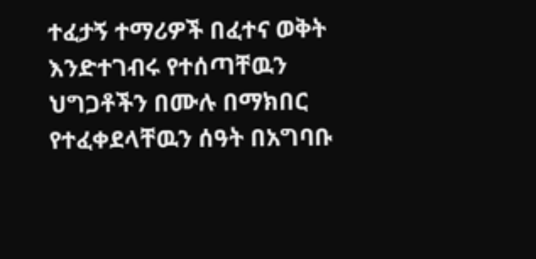ተፈታኝ ተማሪዎች በፈተና ወቅት እንድተገብሩ የተሰጣቸዉን ህግጋቶችን በሙሉ በማክበር የተፈቀደላቸዉን ሰዓት በአግባቡ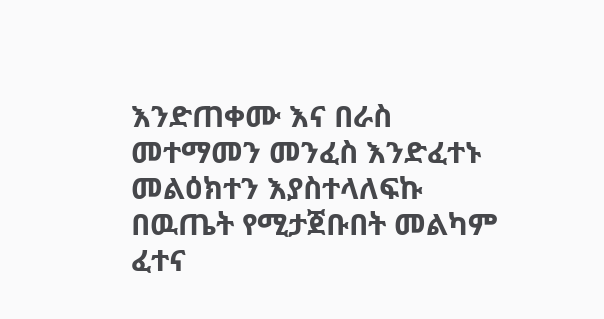እንድጠቀሙ እና በራስ መተማመን መንፈስ እንድፈተኑ መልዕክተን እያስተላለፍኩ በዉጤት የሚታጀቡበት መልካም ፈተና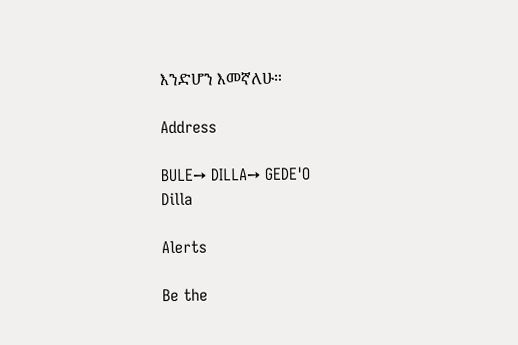እንድሆን እመኛለሁ።

Address

BULE➙ DILLA➙ GEDE'O
Dilla

Alerts

Be the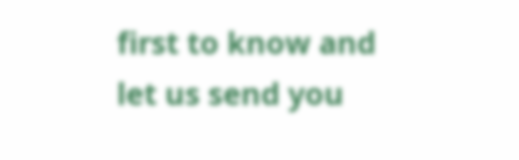first to know and let us send you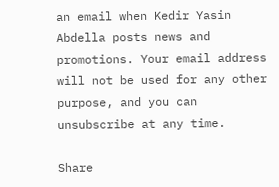an email when Kedir Yasin Abdella posts news and promotions. Your email address will not be used for any other purpose, and you can unsubscribe at any time.

Share